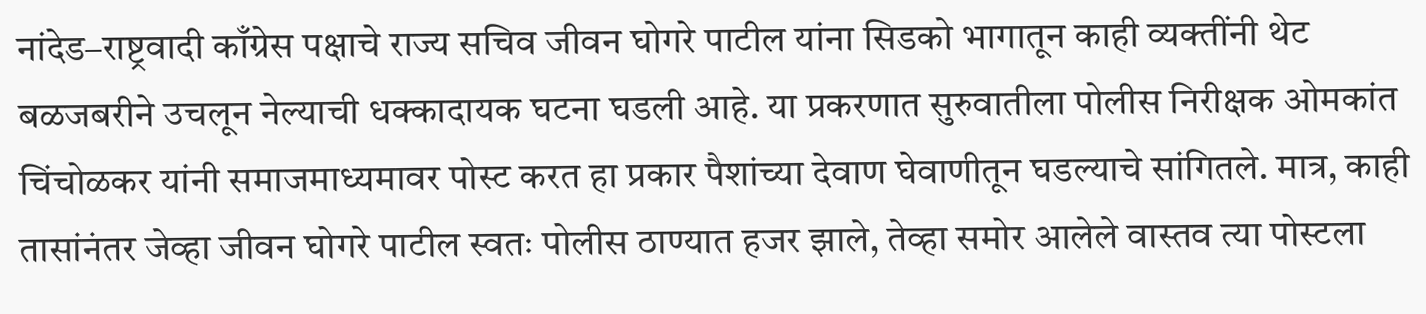नांदेड–राष्ट्रवादी काँग्रेस पक्षाचे राज्य सचिव जीवन घोगरे पाटील यांना सिडको भागातून काही व्यक्तींनी थेट बळजबरीने उचलून नेल्याची धक्कादायक घटना घडली आहे. या प्रकरणात सुरुवातीला पोलीस निरीक्षक ओमकांत चिंचोळकर यांनी समाजमाध्यमावर पोस्ट करत हा प्रकार पैशांच्या देवाण घेवाणीतून घडल्याचे सांगितले. मात्र, काही तासांनंतर जेव्हा जीवन घोगरे पाटील स्वतः पोलीस ठाण्यात हजर झाले, तेव्हा समोर आलेले वास्तव त्या पोस्टला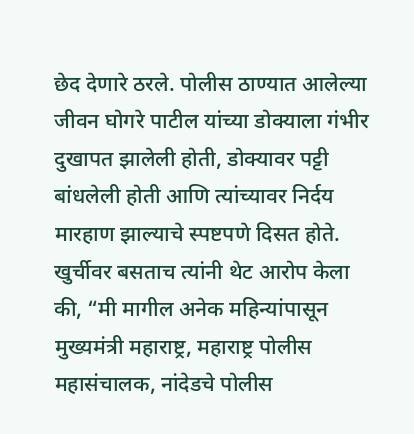छेद देणारे ठरले. पोलीस ठाण्यात आलेल्या जीवन घोगरे पाटील यांच्या डोक्याला गंभीर दुखापत झालेली होती, डोक्यावर पट्टी बांधलेली होती आणि त्यांच्यावर निर्दय मारहाण झाल्याचे स्पष्टपणे दिसत होते. खुर्चीवर बसताच त्यांनी थेट आरोप केला की, “मी मागील अनेक महिन्यांपासून मुख्यमंत्री महाराष्ट्र, महाराष्ट्र पोलीस महासंचालक, नांदेडचे पोलीस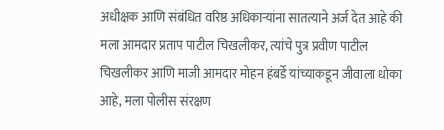अधीक्षक आणि संबंधित वरिष्ठ अधिकाऱ्यांना सातत्याने अर्ज देत आहे की मला आमदार प्रताप पाटील चिखलीकर, त्यांचे पुत्र प्रवीण पाटील चिखलीकर आणि माजी आमदार मोहन हंबर्डे यांच्याकडून जीवाला धोका आहे, मला पोलीस संरक्षण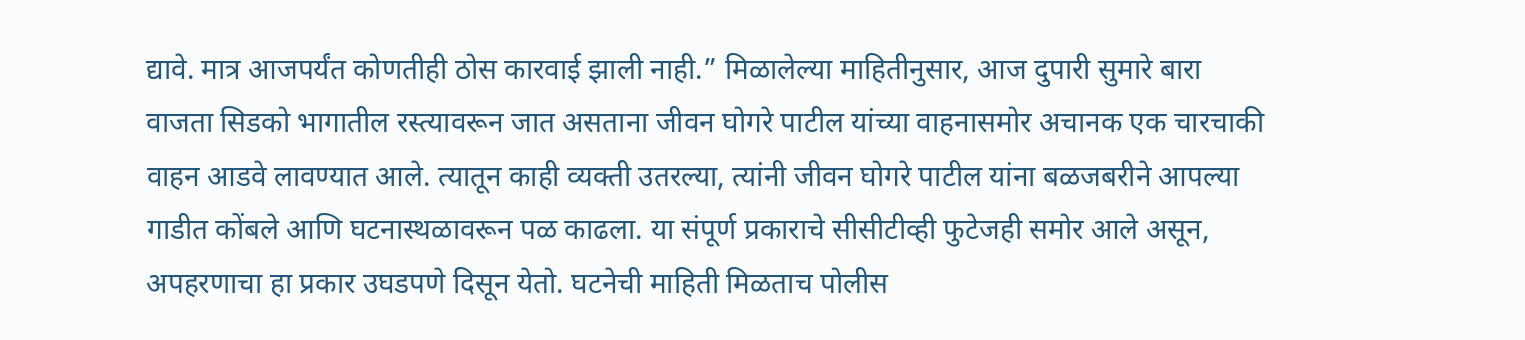द्यावे. मात्र आजपर्यंत कोणतीही ठोस कारवाई झाली नाही.” मिळालेल्या माहितीनुसार, आज दुपारी सुमारे बारा वाजता सिडको भागातील रस्त्यावरून जात असताना जीवन घोगरे पाटील यांच्या वाहनासमोर अचानक एक चारचाकी वाहन आडवे लावण्यात आले. त्यातून काही व्यक्ती उतरल्या, त्यांनी जीवन घोगरे पाटील यांना बळजबरीने आपल्या गाडीत कोंबले आणि घटनास्थळावरून पळ काढला. या संपूर्ण प्रकाराचे सीसीटीव्ही फुटेजही समोर आले असून, अपहरणाचा हा प्रकार उघडपणे दिसून येतो. घटनेची माहिती मिळताच पोलीस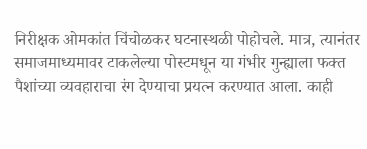निरीक्षक ओमकांत चिंचोळकर घटनास्थळी पोहोचले. मात्र, त्यानंतर समाजमाध्यमावर टाकलेल्या पोस्टमधून या गंभीर गुन्ह्याला फक्त पैशांच्या व्यवहाराचा रंग देण्याचा प्रयत्न करण्यात आला. काही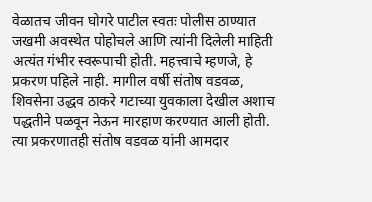वेळातच जीवन घोगरे पाटील स्वतः पोलीस ठाण्यात जखमी अवस्थेत पोहोचले आणि त्यांनी दिलेली माहिती अत्यंत गंभीर स्वरूपाची होती. महत्त्वाचे म्हणजे, हे प्रकरण पहिले नाही. मागील वर्षी संतोष वडवळ, शिवसेना उद्धव ठाकरे गटाच्या युवकाला देखील अशाच पद्धतीने पळवून नेऊन मारहाण करण्यात आली होती. त्या प्रकरणातही संतोष वडवळ यांनी आमदार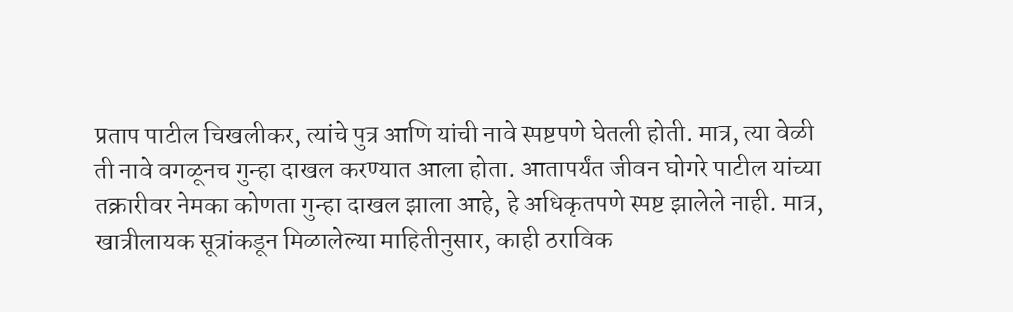प्रताप पाटील चिखलीकर, त्यांचे पुत्र आणि यांची नावे स्पष्टपणे घेतली होती. मात्र, त्या वेळी ती नावे वगळूनच गुन्हा दाखल करण्यात आला होता. आतापर्यंत जीवन घोगरे पाटील यांच्या तक्रारीवर नेमका कोणता गुन्हा दाखल झाला आहे, हे अधिकृतपणे स्पष्ट झालेले नाही. मात्र, खात्रीलायक सूत्रांकडून मिळालेल्या माहितीनुसार, काही ठराविक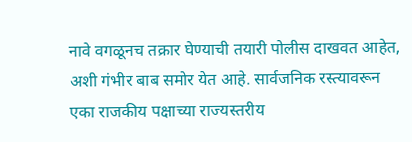नावे वगळूनच तक्रार घेण्याची तयारी पोलीस दाखवत आहेत, अशी गंभीर बाब समोर येत आहे. सार्वजनिक रस्त्यावरून एका राजकीय पक्षाच्या राज्यस्तरीय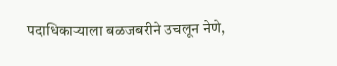पदाधिकाऱ्याला बळजबरीने उचलून नेणे,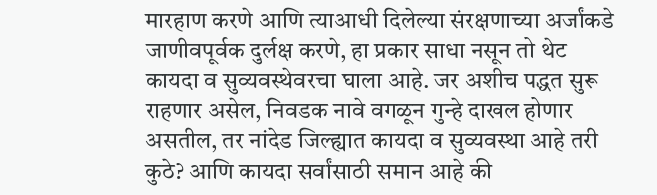मारहाण करणे आणि त्याआधी दिलेल्या संरक्षणाच्या अर्जांकडे जाणीवपूर्वक दुर्लक्ष करणे, हा प्रकार साधा नसून तो थेट कायदा व सुव्यवस्थेवरचा घाला आहे. जर अशीच पद्धत सुरू राहणार असेल, निवडक नावे वगळून गुन्हे दाखल होणार असतील, तर नांदेड जिल्ह्यात कायदा व सुव्यवस्था आहे तरी कुठे? आणि कायदा सर्वांसाठी समान आहे की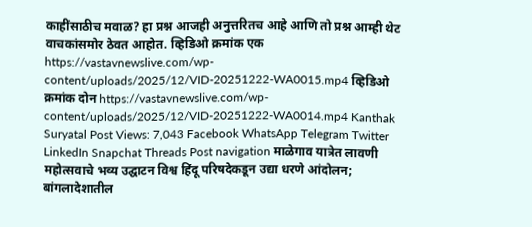काहींसाठीच मवाळ? हा प्रश्न आजही अनुत्तरितच आहे आणि तो प्रश्न आम्ही थेट वाचकांसमोर ठेवत आहोत. व्हिडिओ क्रमांक एक https://vastavnewslive.com/wp-content/uploads/2025/12/VID-20251222-WA0015.mp4 व्हिडिओ क्रमांक दोन https://vastavnewslive.com/wp-content/uploads/2025/12/VID-20251222-WA0014.mp4 Kanthak Suryatal Post Views: 7,043 Facebook WhatsApp Telegram Twitter LinkedIn Snapchat Threads Post navigation माळेगाव यात्रेत लावणी महोत्सवाचे भव्य उद्घाटन विश्व हिंदू परिषदेकडून उद्या धरणे आंदोलन; बांगलादेशातील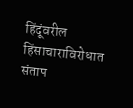हिंदूंवरील हिंसाचाराविरोधात संताप